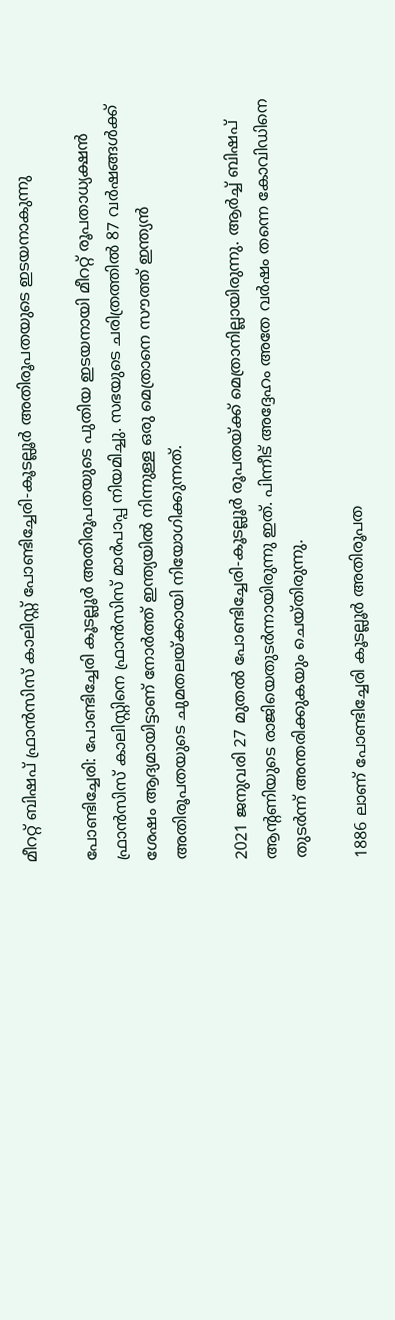മീററ്റ് ബിഷപ് ഫ്രാന്‍സിസ് കാലിസ്റ്റ് പോണ്ടിച്ചേരി-കൂടല്ലൂര്‍ അതിരൂപതയുടെ ഇടയനാകുന്നു

പോണ്ടിച്ചേരി: പോണ്ടിച്ചേരി കൂടല്ലൂര്‍ അതിരൂപതയുടെ പുതിയ ഇടയനായി മീററ്റ് രൂപതാധ്യക്ഷന്‍ ഫ്രാന്‍സിസ് കാലിസ്റ്റിനെ ഫ്രാന്‍സിസ് മാര്‍പാപ്പ നിയമിച്ചു. സഭയുടെ ചരിത്രത്തില്‍ 87 വര്‍ഷങ്ങള്‍ക്ക് ശേഷം ആദ്യമായിട്ടാണ് നോര്‍ത്ത് ഇന്ത്യയില്‍ നിന്നുള്ള ഒരു മെത്രാനെ സൗത്ത് ഇന്ത്യന്‍ അതിരൂപതയുടെ ചുമതലയ്ക്കായി നിയോഗിക്കുന്നത്.

2021 ജനുവരി 27 മുതല്‍ പോണ്ടിച്ചേരി-കൂടല്ലൂര്‍ രൂപതയ്ക്ക് മെത്രാനില്ലായിരുന്നു. ആര്‍ച്ച് ബിഷപ് ആന്റണിയുടെ രാജിയെതുടര്‍ന്നായിരുന്നു ഇത്. പിന്നീട് അദ്ദേഹം അതേ വര്‍ഷം തന്നെ കോവിഡിനെ തുടര്‍ന്ന് അന്തരിക്കുകയും ചെയ്തിരുന്നു.

1886 ലാണ് പോണ്ടിച്ചേരി കൂടല്ലൂര്‍ അതിരൂപത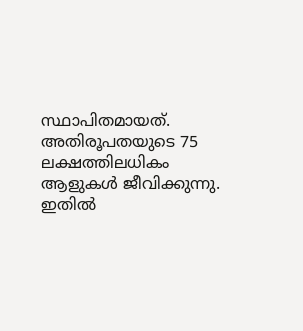സ്ഥാപിതമായത്. അതിരൂപതയുടെ 75 ലക്ഷത്തിലധികം ആളുകള്‍ ജീവിക്കുന്നു. ഇതില്‍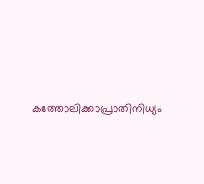കത്തോലിക്കാപ്രാതിനിധ്യം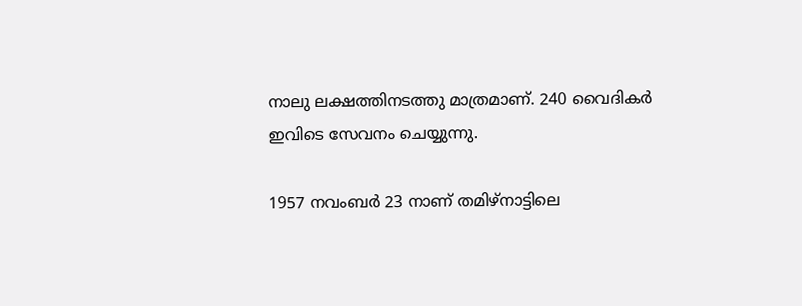നാലു ലക്ഷത്തിനടത്തു മാത്രമാണ്. 240 വൈദികര്‍ ഇവിടെ സേവനം ചെയ്യുന്നു.

1957 നവംബര്‍ 23 നാണ് തമിഴ്‌നാട്ടിലെ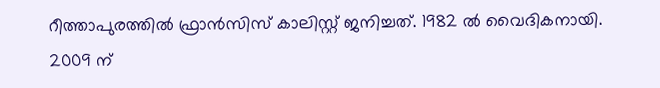റീത്താപുരത്തില്‍ ഫ്രാന്‍സിസ് കാലിസ്റ്റ് ജനിച്ചത്. 1982 ല്‍ വൈദികനായി. 2009 ന്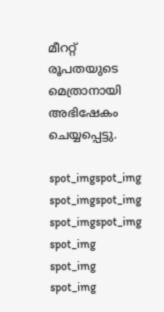മീററ്റ് രൂപതയുടെ മെത്രാനായി അഭിഷേകം ചെയ്യപ്പെട്ടു.

spot_imgspot_img
spot_imgspot_img
spot_imgspot_img
spot_img
spot_img
spot_img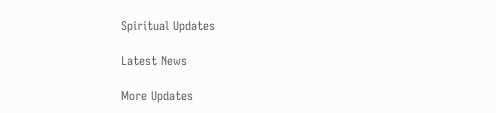Spiritual Updates

Latest News

More Updates